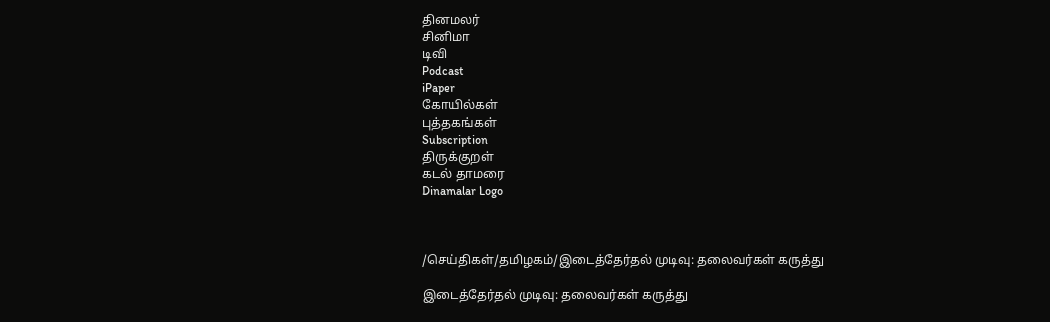தினமலர்
சினிமா
டிவி
Podcast
iPaper
கோயில்கள்
புத்தகங்கள்
Subscription
திருக்குறள்
கடல் தாமரை
Dinamalar Logo



/செய்திகள்/தமிழகம்/இடைத்தேர்தல் முடிவு: தலைவர்கள் கருத்து

இடைத்தேர்தல் முடிவு: தலைவர்கள் கருத்து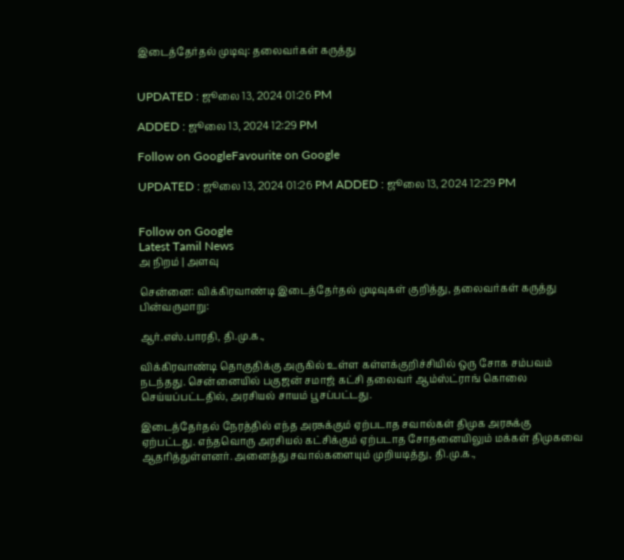இடைத்தேர்தல் முடிவு: தலைவர்கள் கருத்து


UPDATED : ஜூலை 13, 2024 01:26 PM

ADDED : ஜூலை 13, 2024 12:29 PM

Follow on GoogleFavourite on Google

UPDATED : ஜூலை 13, 2024 01:26 PM ADDED : ஜூலை 13, 2024 12:29 PM


Follow on Google
Latest Tamil News
அ நிறம் | அளவு

சென்னை: விக்கிரவாண்டி இடைத்தேர்தல் முடிவுகள் குறித்து, தலைவர்கள் கருத்து பின்வருமாறு:

ஆர்.எஸ்.பாரதி, தி.மு.க.,

விக்கிரவாண்டி தொகுதிக்கு அருகில் உள்ள கள்ளக்குறிச்சியில் ஒரு சோக சம்பவம் நடந்தது. சென்னையில் பகுஜன் சமாஜ் கட்சி தலைவர் ஆம்ஸ்ட்ராங் கொலை செய்யப்பட்டதில், அரசியல் சாயம் பூசப்பட்டது.

இடைத்தேர்தல் நேரத்தில் எந்த அரசுக்கும் ஏற்படாத சவால்கள் திமுக அரசுக்கு ஏற்பட்டது. எந்தவொரு அரசியல் கட்சிக்கும் ஏற்படாத சோதனையிலும் மக்கள் திமுகவை ஆதரித்துள்ளனர். அனைத்து சவால்களையும் முறியடித்து, தி.மு.க.,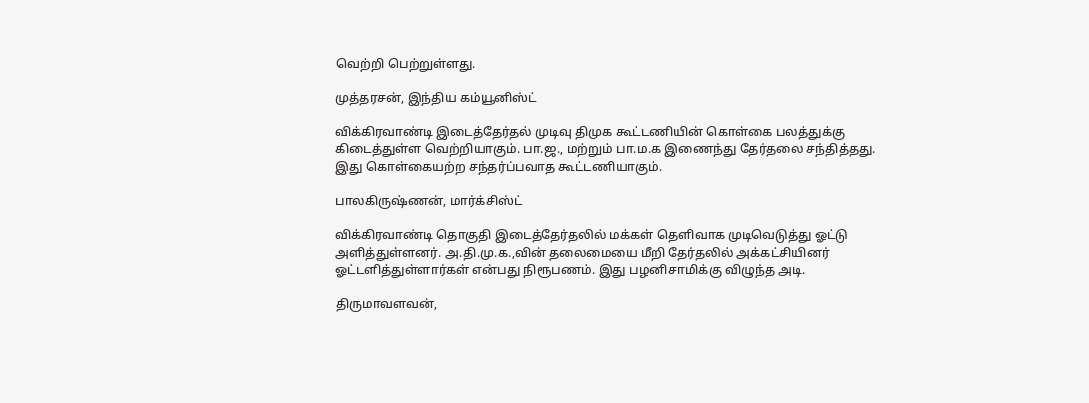வெற்றி பெற்றுள்ளது.

முத்தரசன், இந்திய கம்யூனிஸ்ட்

விக்கிரவாண்டி இடைத்தேர்தல் முடிவு திமுக கூட்டணியின் கொள்கை பலத்துக்கு கிடைத்துள்ள வெற்றியாகும். பா.ஜ., மற்றும் பா.ம.க இணைந்து தேர்தலை சந்தித்தது. இது கொள்கையற்ற சந்தர்ப்பவாத கூட்டணியாகும்.

பாலகிருஷ்ணன், மார்க்சிஸ்ட்

விக்கிரவாண்டி தொகுதி இடைத்தேர்தலில் மக்கள் தெளிவாக முடிவெடுத்து ஓட்டு அளித்துள்ளனர். அ.தி.மு.க.,வின் தலைமையை மீறி தேர்தலில் அக்கட்சியினர் ஓட்டளித்துள்ளார்கள் என்பது நிரூபணம். இது பழனிசாமிக்கு விழுந்த அடி.

திருமாவளவன்,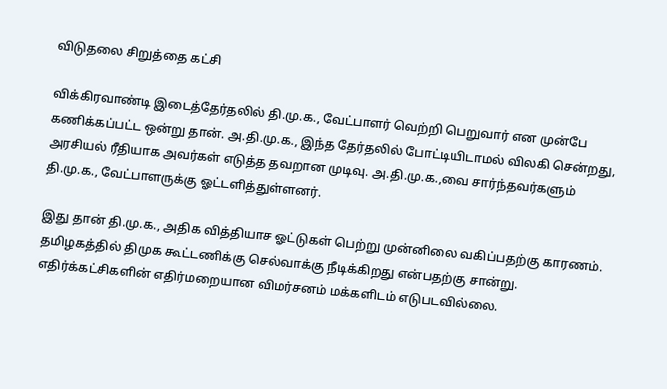விடுதலை சிறுத்தை கட்சி

விக்கிரவாண்டி இடைத்தேர்தலில் தி.மு.க., வேட்பாளர் வெற்றி பெறுவார் என முன்பே கணிக்கப்பட்ட ஒன்று தான். அ.தி.மு.க., இந்த தேர்தலில் போட்டியிடாமல் விலகி சென்றது, அரசியல் ரீதியாக அவர்கள் எடுத்த தவறான முடிவு. அ.தி.மு.க.,வை சார்ந்தவர்களும் தி.மு.க., வேட்பாளருக்கு ஓட்டளித்துள்ளனர்.

இது தான் தி.மு.க., அதிக வித்தியாச ஓட்டுகள் பெற்று முன்னிலை வகிப்பதற்கு காரணம். தமிழகத்தில் திமுக கூட்டணிக்கு செல்வாக்கு நீடிக்கிறது என்பதற்கு சான்று. எதிர்க்கட்சிகளின் எதிர்மறையான விமர்சனம் மக்களிடம் எடுபடவில்லை.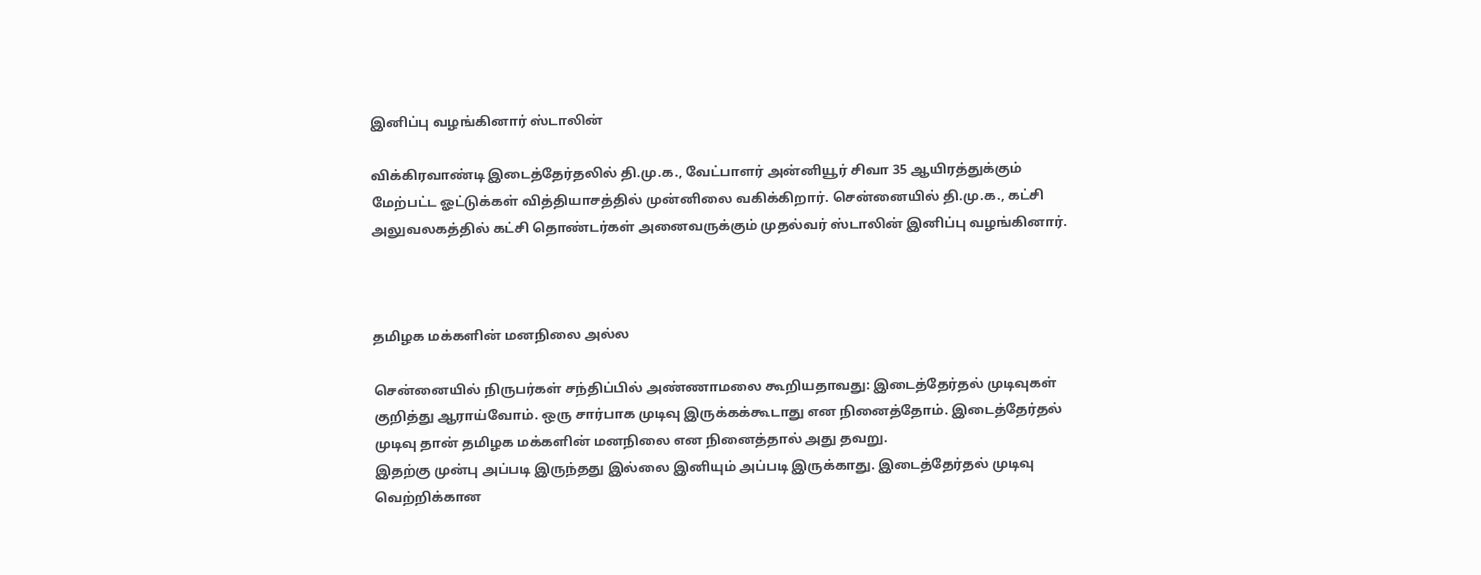இனிப்பு வழங்கினார் ஸ்டாலின்

விக்கிரவாண்டி இடைத்தேர்தலில் தி.மு.க., வேட்பாளர் அன்னியூர் சிவா 35 ஆயிரத்துக்கும் மேற்பட்ட ஓட்டுக்கள் வித்தியாசத்தில் முன்னிலை வகிக்கிறார். சென்னையில் தி.மு.க., கட்சி அலுவலகத்தில் கட்சி தொண்டர்கள் அனைவருக்கும் முதல்வர் ஸ்டாலின் இனிப்பு வழங்கினார்.



தமிழக மக்களின் மனநிலை அல்ல

சென்னையில் நிருபர்கள் சந்திப்பில் அண்ணாமலை கூறியதாவது: இடைத்தேர்தல் முடிவுகள் குறித்து ஆராய்வோம். ஒரு சார்பாக முடிவு இருக்கக்கூடாது என நினைத்தோம். இடைத்தேர்தல் முடிவு தான் தமிழக மக்களின் மனநிலை என நினைத்தால் அது தவறு.
இதற்கு முன்பு அப்படி இருந்தது இல்லை இனியும் அப்படி இருக்காது. இடைத்தேர்தல் முடிவு வெற்றிக்கான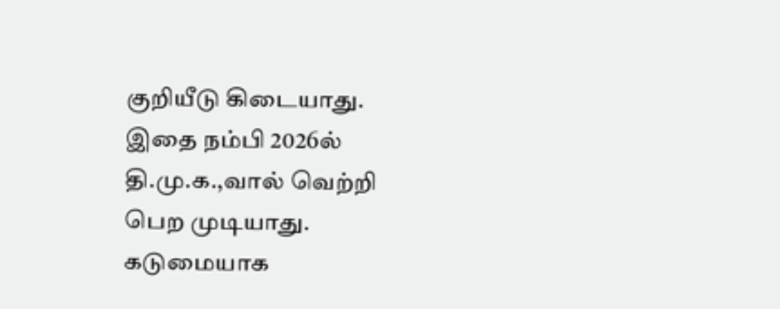குறியீடு கிடையாது. இதை நம்பி 2026ல் தி.மு.க.,வால் வெற்றி பெற முடியாது. கடுமையாக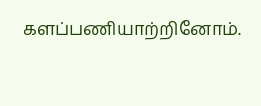களப்பணியாற்றினோம்.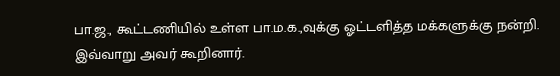பா.ஜ., கூட்டணியில் உள்ள பா.ம.க.,வுக்கு ஓட்டளித்த மக்களுக்கு நன்றி. இவ்வாறு அவர் கூறினார்.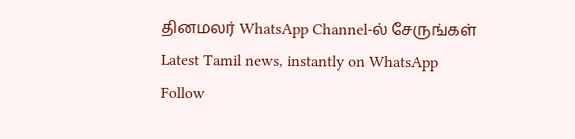தினமலர் WhatsApp Channel-ல் சேருங்கள்
Latest Tamil news, instantly on WhatsApp
Follow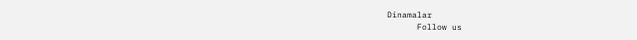Dinamalar
      Follow us